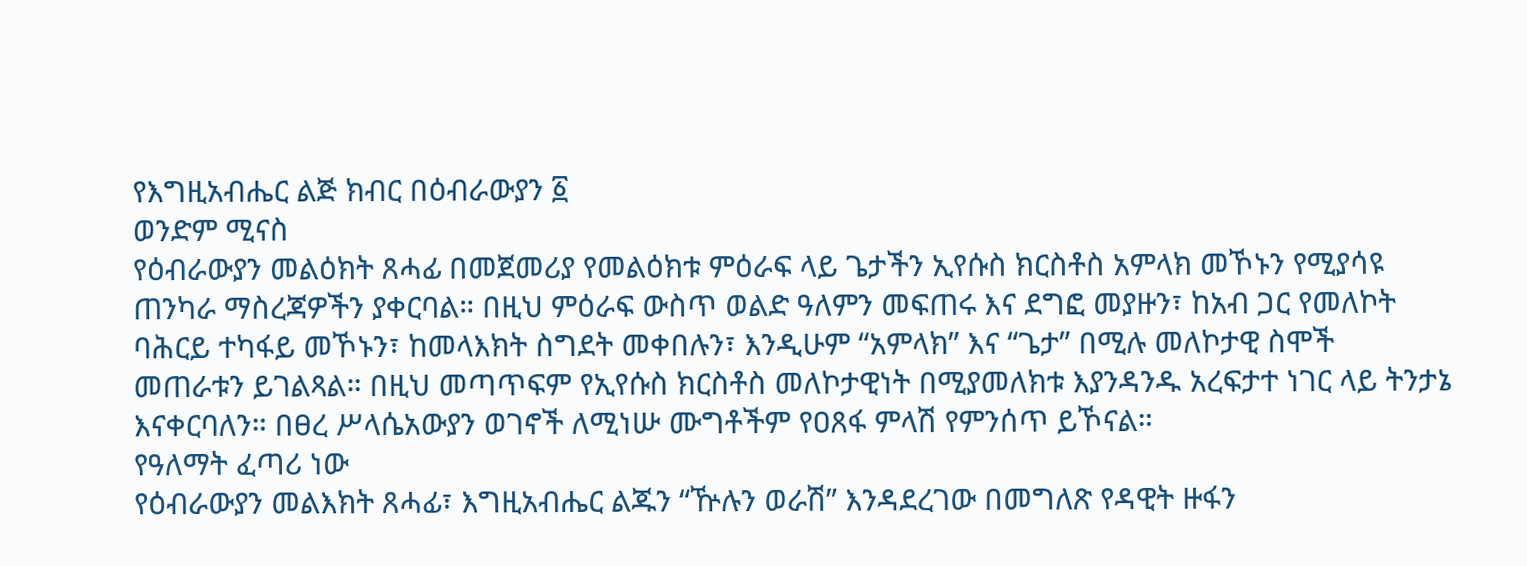የእግዚአብሔር ልጅ ክብር በዕብራውያን ፩
ወንድም ሚናስ
የዕብራውያን መልዕክት ጸሓፊ በመጀመሪያ የመልዕክቱ ምዕራፍ ላይ ጌታችን ኢየሱስ ክርስቶስ አምላክ መኾኑን የሚያሳዩ ጠንካራ ማስረጃዎችን ያቀርባል። በዚህ ምዕራፍ ውስጥ ወልድ ዓለምን መፍጠሩ እና ደግፎ መያዙን፣ ከአብ ጋር የመለኮት ባሕርይ ተካፋይ መኾኑን፣ ከመላእክት ስግደት መቀበሉን፣ እንዲሁም “አምላክ” እና “ጌታ” በሚሉ መለኮታዊ ስሞች መጠራቱን ይገልጻል። በዚህ መጣጥፍም የኢየሱስ ክርስቶስ መለኮታዊነት በሚያመለክቱ እያንዳንዱ አረፍታተ ነገር ላይ ትንታኔ እናቀርባለን። በፀረ ሥላሴአውያን ወገኖች ለሚነሡ ሙግቶችም የዐጸፋ ምላሽ የምንሰጥ ይኾናል።
የዓለማት ፈጣሪ ነው
የዕብራውያን መልእክት ጸሓፊ፣ እግዚአብሔር ልጁን “ዅሉን ወራሽ” እንዳደረገው በመግለጽ የዳዊት ዙፋን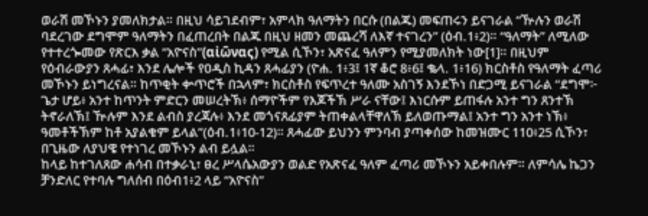ወራሽ መኾኑን ያመለክታል። በዚህ ሳይገደብም፣ አምላክ ዓለማትን በርሱ (በልጁ) መፍጠሩን ይናገራል “ዅሉን ወራሽ ባደረገው ደግሞም ዓለማትን በፈጠረበት በልጁ በዚህ ዘመን መጨረሻ ለእኛ ተናገረን” (ዕብ.1፥2)። “ዓለማት” ለሚለው የተተረጐመው የጽርእ ቃል “አዮናስ”(αἰῶνας) የሚል ሲኾን፣ አጽናፈ ዓለምን የሚያመለክት ነው[1]። በዚህም የዕብራውያን ጸሓፊ፣ እንደ ሌሎች የዐዲስ ኪዳን ጸሓፊያን (ዮሐ. 1፥3፤ 1ኛ ቆሮ 8፥6፤ ቈላ. 1፥16) ክርስቶስ የዓለማት ፈጣሪ መኾኑን ይነግረናል። ከጥቂት ቍጥሮች በኋላም፣ ክርስቶስ የፍጥረተ ዓለሙ አስገኝ እንደኾነ በድጋሚ ይናገራል “ደግሞ፦ ጌታ ሆይ፥ አንተ ከጥንት ምድርን መሠረትኽ፥ ሰማዮችም የእጆችኽ ሥራ ናቸው፤ እነርሱም ይጠፋሉ አንተ ግን ጸንተኽ ትኖራለኽ፤ ዅሉም እንደ ልብስ ያረጃሉ፥ እንደ መጎናጸፊያም ትጠቀልላቸዋለኽ ይለወጡማል፤ አንተ ግን አንተ ነኽ፥ ዓመቶችኽም ከቶ አያልቁም ይላል”(ዕብ.1፥10-12)። ጸሓፊው ይህንን ምንባብ ያጣቀሰው ከመዝሙር 110፥25 ሲኾን፣ በጊዜው ለያህዌ የተነገረ መኾኑን ልብ ይሏል።
ከላይ ከተገለጸው ሐሳብ በተቃራኒ፣ ፀረ ሥላሴአውያን ወልድ የአጽናፈ ዓለም ፈጣሪ መኾኑን አይቀበሉም። ለምሳሌ ኬጋን ቻንድለር የተባሉ ግለሰብ በዕብ1፥2 ላይ “አዮናስ”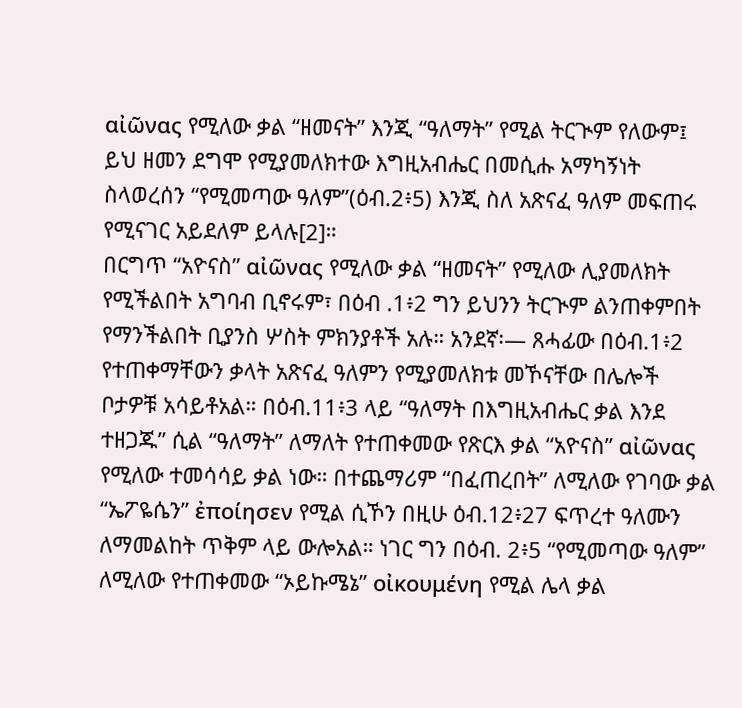αἰῶνας የሚለው ቃል “ዘመናት” እንጂ “ዓለማት” የሚል ትርጒም የለውም፤ ይህ ዘመን ደግሞ የሚያመለክተው እግዚአብሔር በመሲሑ አማካኝነት ስላወረሰን “የሚመጣው ዓለም”(ዕብ.2፥5) እንጂ ስለ አጽናፈ ዓለም መፍጠሩ የሚናገር አይደለም ይላሉ[2]።
በርግጥ “አዮናስ” αἰῶνας የሚለው ቃል “ዘመናት” የሚለው ሊያመለክት የሚችልበት አግባብ ቢኖሩም፣ በዕብ .1፥2 ግን ይህንን ትርጒም ልንጠቀምበት የማንችልበት ቢያንስ ሦስት ምክንያቶች አሉ። አንደኛ፡— ጸሓፊው በዕብ.1፥2 የተጠቀማቸውን ቃላት አጽናፈ ዓለምን የሚያመለክቱ መኾናቸው በሌሎች ቦታዎቹ አሳይቶአል። በዕብ.11፥3 ላይ “ዓለማት በእግዚአብሔር ቃል እንደ ተዘጋጁ” ሲል “ዓለማት” ለማለት የተጠቀመው የጽርእ ቃል “አዮናስ” αἰῶνας የሚለው ተመሳሳይ ቃል ነው። በተጨማሪም “በፈጠረበት” ለሚለው የገባው ቃል “ኤፖዬሴን” ἐποίησεν የሚል ሲኾን በዚሁ ዕብ.12፥27 ፍጥረተ ዓለሙን ለማመልከት ጥቅም ላይ ውሎአል። ነገር ግን በዕብ. 2፥5 “የሚመጣው ዓለም” ለሚለው የተጠቀመው “ኦይኩሜኔ” οἰκουμένη የሚል ሌላ ቃል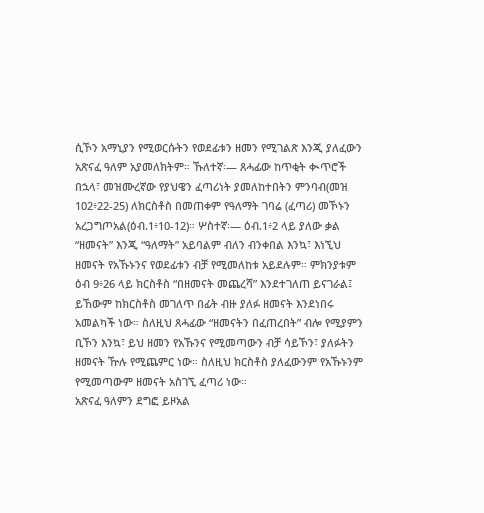ሲኾን አማኒያን የሚወርሱትን የወደፊቱን ዘመን የሚገልጽ እንጂ ያለፈውን አጽናፈ ዓለም አያመለክትም። ኹለተኛ፡— ጸሓፊው ከጥቂት ቊጥሮች በኋላ፣ መዝሙረኛው የያህዌን ፈጣሪነት ያመለከተበትን ምንባብ(መዝ 102፥22-25) ለክርስቶስ በመጠቀም የዓለማት ገባሬ (ፈጣሪ) መኾኑን አረጋግጦአል(ዕብ.1፥10-12)። ሦስተኛ፡— ዕብ.1፥2 ላይ ያለው ቃል “ዘመናት” እንጂ “ዓለማት” አይባልም ብለን ብንቀበል እንኳ፣ እነኚህ ዘመናት የአኹኑንና የወደፊቱን ብቻ የሚመለከቱ አይደሉም። ምክንያቱም ዕብ 9፥26 ላይ ክርስቶስ “በዘመናት መጨረሻ” እንደተገለጠ ይናገራል፤ ይኸውም ከክርስቶስ መገለጥ በፊት ብዙ ያለፉ ዘመናት እንደነበሩ አመልካች ነው። ስለዚህ ጸሓፊው “ዘመናትን በፈጠረበት” ብሎ የሚያምን ቢኾን እንኳ፣ ይህ ዘመን የአኹንና የሚመጣውን ብቻ ሳይኾን፣ ያለፉትን ዘመናት ዅሉ የሚጨምር ነው። ስለዚህ ክርስቶስ ያለፈውንም የአኹኑንም የሚመጣውም ዘመናት አስገኚ ፈጣሪ ነው።
አጽናፈ ዓለምን ደግፎ ይዞአል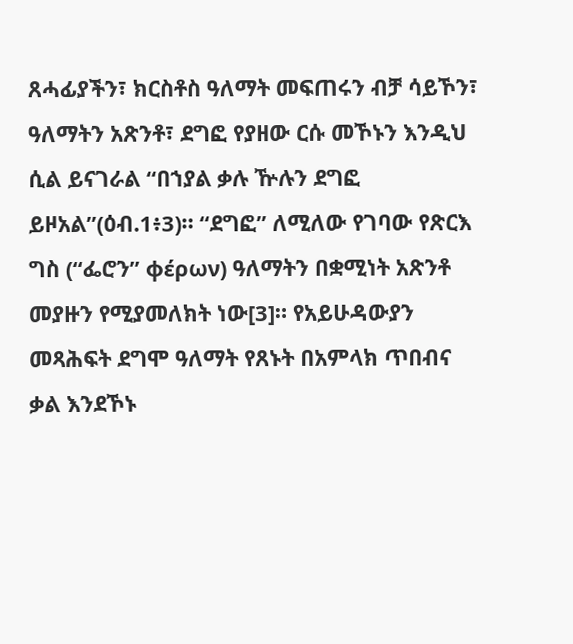ጸሓፊያችን፣ ክርስቶስ ዓለማት መፍጠሩን ብቻ ሳይኾን፣ ዓለማትን አጽንቶ፣ ደግፎ የያዘው ርሱ መኾኑን እንዲህ ሲል ይናገራል “በኀያል ቃሉ ዅሉን ደግፎ ይዞአል”(ዕብ.1፥3)። “ደግፎ” ለሚለው የገባው የጽርእ ግስ (“ፌሮን” φέρων) ዓለማትን በቋሚነት አጽንቶ መያዙን የሚያመለክት ነው[3]። የአይሁዳውያን መጻሕፍት ደግሞ ዓለማት የጸኑት በአምላክ ጥበብና ቃል እንደኾኑ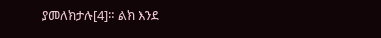ያመለክታሉ[4]። ልክ እንደ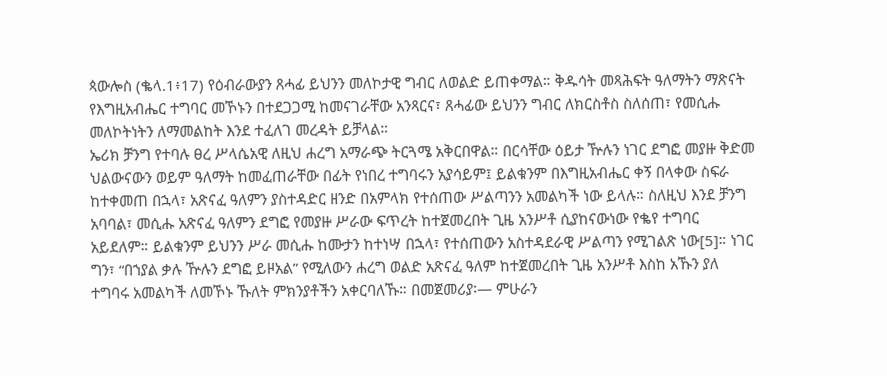ጳውሎስ (ቈላ.1፥17) የዕብራውያን ጸሓፊ ይህንን መለኮታዊ ግብር ለወልድ ይጠቀማል። ቅዱሳት መጻሕፍት ዓለማትን ማጽናት የእግዚአብሔር ተግባር መኾኑን በተደጋጋሚ ከመናገራቸው አንጻርና፣ ጸሓፊው ይህንን ግብር ለክርስቶስ ስለሰጠ፣ የመሲሑ መለኮትነትን ለማመልከት እንደ ተፈለገ መረዳት ይቻላል።
ኤሪክ ቻንግ የተባሉ ፀረ ሥላሴአዊ ለዚህ ሐረግ አማራጭ ትርጓሜ አቅርበዋል። በርሳቸው ዕይታ ዅሉን ነገር ደግፎ መያዙ ቅድመ ህልውናውን ወይም ዓለማት ከመፈጠራቸው በፊት የነበረ ተግባሩን አያሳይም፤ ይልቁንም በእግዚአብሔር ቀኝ በላቀው ስፍራ ከተቀመጠ በኋላ፣ አጽናፈ ዓለምን ያስተዳድር ዘንድ በአምላክ የተሰጠው ሥልጣንን አመልካች ነው ይላሉ። ስለዚህ እንደ ቻንግ አባባል፣ መሲሑ አጽናፈ ዓለምን ደግፎ የመያዙ ሥራው ፍጥረት ከተጀመረበት ጊዜ አንሥቶ ሲያከናውነው የቈየ ተግባር አይደለም። ይልቁንም ይህንን ሥራ መሲሑ ከሙታን ከተነሣ በኋላ፣ የተሰጠውን አስተዳደራዊ ሥልጣን የሚገልጽ ነው[5]። ነገር ግን፣ “በኀያል ቃሉ ዅሉን ደግፎ ይዞአል” የሚለውን ሐረግ ወልድ አጽናፈ ዓለም ከተጀመረበት ጊዜ አንሥቶ እስከ አኹን ያለ ተግባሩ አመልካች ለመኾኑ ኹለት ምክንያቶችን አቀርባለኹ። በመጀመሪያ፡— ምሁራን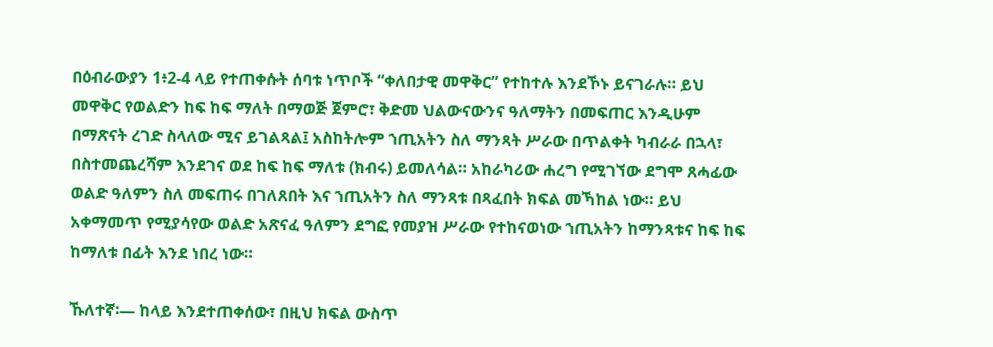በዕብራውያን 1፥2-4 ላይ የተጠቀሱት ሰባቱ ነጥቦች “ቀለበታዊ መዋቅር” የተከተሉ እንደኾኑ ይናገራሉ። ይህ መዋቅር የወልድን ከፍ ከፍ ማለት በማወጅ ጀምሮ፣ ቅድመ ህልውናውንና ዓለማትን በመፍጠር እንዲሁም በማጽናት ረገድ ስላለው ሚና ይገልጻል፤ አስከትሎም ኀጢአትን ስለ ማንጻት ሥራው በጥልቀት ካብራራ በኋላ፣ በስተመጨረሻም እንደገና ወደ ከፍ ከፍ ማለቱ (ክብሩ) ይመለሳል። አከራካሪው ሐረግ የሚገኘው ደግሞ ጸሓፊው ወልድ ዓለምን ስለ መፍጠሩ በገለጸበት እና ኀጢአትን ስለ ማንጻቱ በጻፈበት ክፍል መኻከል ነው። ይህ አቀማመጥ የሚያሳየው ወልድ አጽናፈ ዓለምን ደግፎ የመያዝ ሥራው የተከናወነው ኀጢአትን ከማንጻቱና ከፍ ከፍ ከማለቱ በፊት እንደ ነበረ ነው።

ኹለተኛ፡— ከላይ እንደተጠቀሰው፣ በዚህ ክፍል ውስጥ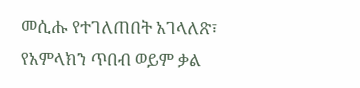መሲሑ የተገለጠበት አገላለጽ፣ የአምላክን ጥበብ ወይም ቃል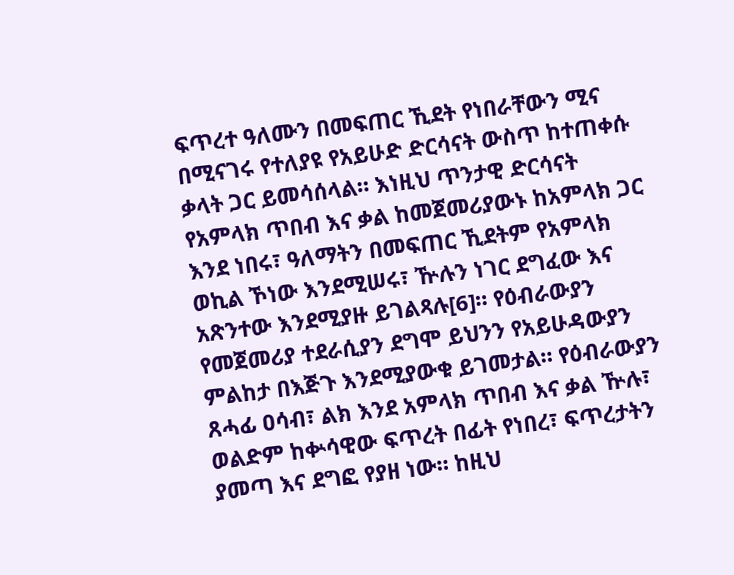ፍጥረተ ዓለሙን በመፍጠር ኺደት የነበራቸውን ሚና በሚናገሩ የተለያዩ የአይሁድ ድርሳናት ውስጥ ከተጠቀሱ ቃላት ጋር ይመሳሰላል። እነዚህ ጥንታዊ ድርሳናት የአምላክ ጥበብ እና ቃል ከመጀመሪያውኑ ከአምላክ ጋር እንደ ነበሩ፣ ዓለማትን በመፍጠር ኺደትም የአምላክ ወኪል ኾነው እንደሚሠሩ፣ ዅሉን ነገር ደግፈው እና አጽንተው እንደሚያዙ ይገልጻሉ[6]። የዕብራውያን የመጀመሪያ ተደራሲያን ደግሞ ይህንን የአይሁዳውያን ምልከታ በእጅጉ እንደሚያውቁ ይገመታል። የዕብራውያን ጸሓፊ ዐሳብ፣ ልክ እንደ አምላክ ጥበብ እና ቃል ዅሉ፣ ወልድም ከቍሳዊው ፍጥረት በፊት የነበረ፣ ፍጥረታትን ያመጣ እና ደግፎ የያዘ ነው። ከዚህ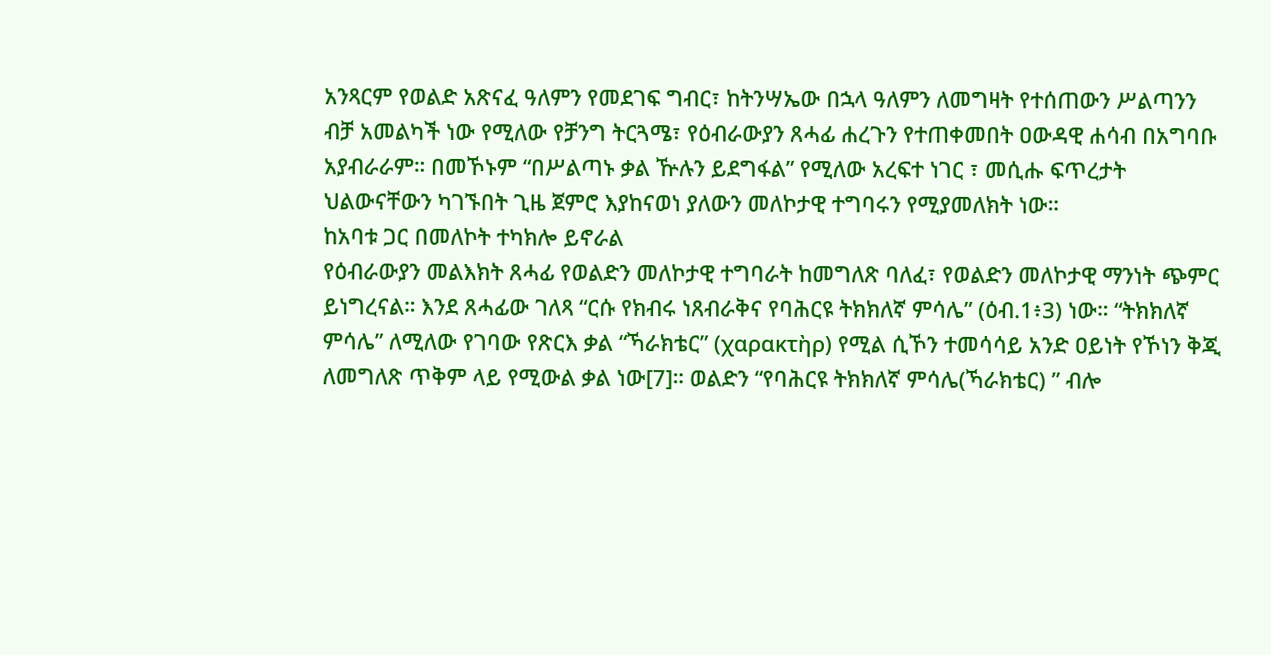አንጻርም የወልድ አጽናፈ ዓለምን የመደገፍ ግብር፣ ከትንሣኤው በኋላ ዓለምን ለመግዛት የተሰጠውን ሥልጣንን ብቻ አመልካች ነው የሚለው የቻንግ ትርጓሜ፣ የዕብራውያን ጸሓፊ ሐረጉን የተጠቀመበት ዐውዳዊ ሐሳብ በአግባቡ አያብራራም። በመኾኑም “በሥልጣኑ ቃል ዅሉን ይደግፋል” የሚለው አረፍተ ነገር ፣ መሲሑ ፍጥረታት ህልውናቸውን ካገኙበት ጊዜ ጀምሮ እያከናወነ ያለውን መለኮታዊ ተግባሩን የሚያመለክት ነው።
ከአባቱ ጋር በመለኮት ተካክሎ ይኖራል
የዕብራውያን መልእክት ጸሓፊ የወልድን መለኮታዊ ተግባራት ከመግለጽ ባለፈ፣ የወልድን መለኮታዊ ማንነት ጭምር ይነግረናል። እንደ ጸሓፊው ገለጻ “ርሱ የክብሩ ነጸብራቅና የባሕርዩ ትክክለኛ ምሳሌ” (ዕብ.1፥3) ነው። “ትክክለኛ ምሳሌ” ለሚለው የገባው የጽርእ ቃል “ኻራክቴር” (χαρακτὴρ) የሚል ሲኾን ተመሳሳይ አንድ ዐይነት የኾነን ቅጂ ለመግለጽ ጥቅም ላይ የሚውል ቃል ነው[7]። ወልድን “የባሕርዩ ትክክለኛ ምሳሌ(ኻራክቴር) ” ብሎ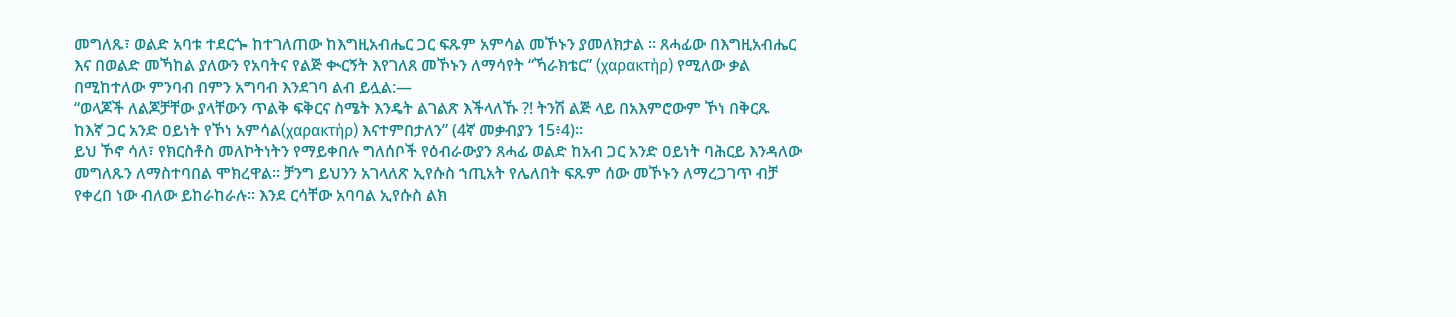መግለጹ፣ ወልድ አባቱ ተደርጐ ከተገለጠው ከእግዚአብሔር ጋር ፍጹም አምሳል መኾኑን ያመለክታል ። ጸሓፊው በእግዚአብሔር እና በወልድ መኻከል ያለውን የአባትና የልጅ ቊርኝት እየገለጸ መኾኑን ለማሳየት “ኻራክቴር” (χαρακτὴρ) የሚለው ቃል በሚከተለው ምንባብ በምን አግባብ እንደገባ ልብ ይሏል:—
“ወላጆች ለልጆቻቸው ያላቸውን ጥልቅ ፍቅርና ስሜት እንዴት ልገልጽ እችላለኹ ?! ትንሽ ልጅ ላይ በአእምሮውም ኾነ በቅርጹ ከእኛ ጋር አንድ ዐይነት የኾነ አምሳል(χαρακτὴρ) እናተምበታለን” (4ኛ መቃብያን 15፥4)።
ይህ ኾኖ ሳለ፣ የክርስቶስ መለኮትነትን የማይቀበሉ ግለሰቦች የዕብራውያን ጸሓፊ ወልድ ከአብ ጋር አንድ ዐይነት ባሕርይ እንዳለው መግለጹን ለማስተባበል ሞክረዋል። ቻንግ ይህንን አገላለጽ ኢየሱስ ኀጢአት የሌለበት ፍጹም ሰው መኾኑን ለማረጋገጥ ብቻ የቀረበ ነው ብለው ይከራከራሉ። እንደ ርሳቸው አባባል ኢየሱስ ልክ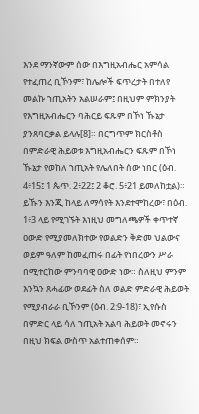እንደ ማንኛውም ሰው በእግዚአብሔር አምሳል የተፈጠረ ቢኾንም፣ ከሌሎች ፍጥረታት በተለየ መልኩ ኀጢአትን አልሠራም፤ በዚህም ምክንያት የእግዚአብሔርን ባሕርይ ፍጹም በኾነ ኹኔታ ያንጸባርቃል ይላሉ[8]። በርግጥም ክርስቶስ በምድራዊ ሕይወቱ እግዚአብሔርን ፍጹም በኾነ ኹኔታ የወከለ ኀጢአት የሌለበት ሰው ነበር (ዕብ. 4፥15፤ 1 ጴጥ. 2፥22፤ 2 ቆሮ. 5፥21 ይመለከቷል)። ይኹን እንጂ ከላይ ለማሳየት እንደተሞከረው፣ በዕብ. 1፥3 ላይ የሚገኙት እነዚህ መግለጫዎች ቀጥተኛ ዐውድ የሚያመለክተው የወልድን ቅድመ ህልውና ወይም ዓለም ከመፈጠሩ በፊት የነበረውን ሥራ በሚተርከው ምንባባዊ ዐውድ ነው። ስለዚህ ምንም እንኳን ጸሓፊው ወደፊት ስለ ወልድ ምድራዊ ሕይወት የሚያብራራ ቢኾንም (ዕብ. 2:9-18)፣ ኢየሱስ በምድር ላይ ሳለ ኀጢአት አልባ ሕይወት መኖሩን በዚህ ክፍል ውስጥ አልተጠቀሰም።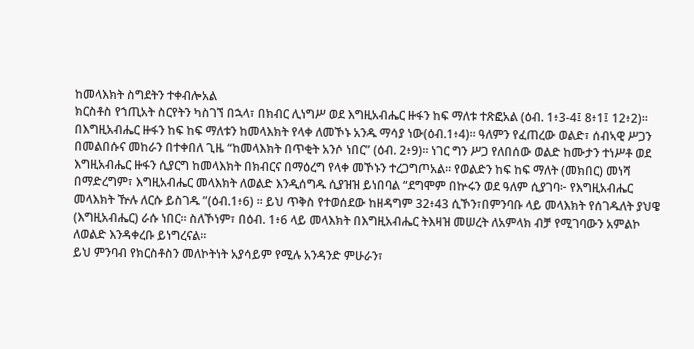ከመላእክት ስግደትን ተቀብሎአል
ክርስቶስ የኀጢአት ስርየትን ካስገኘ በኋላ፣ በክብር ሊነግሥ ወደ እግዚአብሔር ዙፋን ከፍ ማለቱ ተጽፎአል (ዕብ. 1፥3-4፤ 8፥1፤ 12፥2)። በእግዚአብሔር ዙፋን ከፍ ከፍ ማለቱን ከመላእክት የላቀ ለመኾኑ አንዱ ማሳያ ነው(ዕብ.1፥4)። ዓለምን የፈጠረው ወልድ፣ ሰብኣዊ ሥጋን በመልበሱና መከራን በተቀበለ ጊዜ “ከመላእክት በጥቂት አንሶ ነበር” (ዕብ. 2፥9)። ነገር ግን ሥጋ የለበሰው ወልድ ከሙታን ተነሥቶ ወደ እግዚአብሔር ዙፋን ሲያርግ ከመላእክት በክብርና በማዕረግ የላቀ መኾኑን ተረጋግጦአል። የወልድን ከፍ ከፍ ማለት (መክበር) መነሻ በማድረግም፣ እግዚአብሔር መላእክት ለወልድ እንዲሰግዱ ሲያዝዝ ይነበባል “ደግሞም በኵሩን ወደ ዓለም ሲያገባ፦ የእግዚአብሔር መላእክት ዅሉ ለርሱ ይስገዱ ”(ዕብ.1፥6) ። ይህ ጥቅስ የተወሰደው ከዘዳግም 32፥43 ሲኾን፣በምንባቡ ላይ መላእክት የሰገዱለት ያህዌ (እግዚአብሔር) ራሱ ነበር። ስለኾነም፣ በዕብ. 1፥6 ላይ መላእክት በእግዚአብሔር ትእዛዝ መሠረት ለአምላክ ብቻ የሚገባውን አምልኮ ለወልድ እንዳቀረቡ ይነግረናል።
ይህ ምንባብ የክርስቶስን መለኮትነት አያሳይም የሚሉ አንዳንድ ምሁራን፣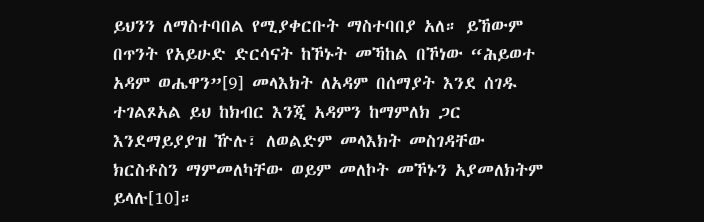ይህንን ለማስተባበል የሚያቀርቡት ማስተባበያ አለ። ይኸውም በጥንት የአይሁድ ድርሳናት ከኾኑት መኻከል በኾነው “ሕይወተ አዳም ወሔዋን”[9] መላእክት ለአዳም በሰማያት እንደ ሰገዱ ተገልጾአል ይህ ከክብር እንጂ አዳምን ከማምለክ ጋር እንደማይያያዝ ዅሉ፣ ለወልድም መላእክት መስገዳቸው ክርስቶስን ማምመለካቸው ወይም መለኮት መኾኑን አያመለክትም ይላሉ[10]።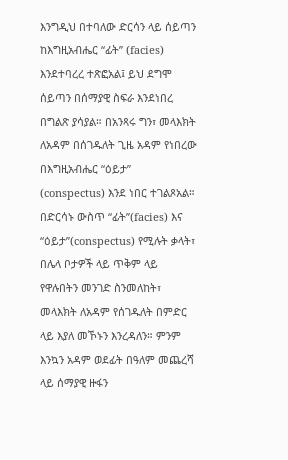እንግዲህ በተባለው ድርሳን ላይ ሰይጣን ከእግዚአብሔር “ፊት” (facies) እንደተባረረ ተጽፎአል፤ ይህ ደግሞ ሰይጣን በሰማያዊ ስፍራ እንደነበረ በግልጽ ያሳያል። በአንጻሩ ግን፣ መላእክት ለአዳም በሰገዱለት ጊዜ አዳም የነበረው በእግዚአብሔር “ዕይታ” (conspectus) እንደ ነበር ተገልጾአል። በድርሳኑ ውስጥ “ፊት”(facies) እና “ዕይታ”(conspectus) የሚሉት ቃላት፣ በሌላ ቦታዎች ላይ ጥቅም ላይ የዋሉበትን መንገድ ስንመለከት፣ መላእክት ለአዳም የሰገዱለት በምድር ላይ እያለ መኾኑን እንረዳለን። ምንም እንኳን አዳም ወደፊት በዓለም መጨረሻ ላይ ሰማያዊ ዙፋን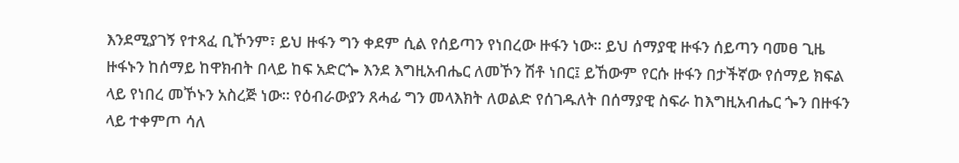እንደሚያገኝ የተጻፈ ቢኾንም፣ ይህ ዙፋን ግን ቀደም ሲል የሰይጣን የነበረው ዙፋን ነው። ይህ ሰማያዊ ዙፋን ሰይጣን ባመፀ ጊዜ ዙፋኑን ከሰማይ ከዋክብት በላይ ከፍ አድርጐ እንደ እግዚአብሔር ለመኾን ሽቶ ነበር፤ ይኸውም የርሱ ዙፋን በታችኛው የሰማይ ክፍል ላይ የነበረ መኾኑን አስረጅ ነው። የዕብራውያን ጸሓፊ ግን መላእክት ለወልድ የሰገዱለት በሰማያዊ ስፍራ ከእግዚአብሔር ጐን በዙፋን ላይ ተቀምጦ ሳለ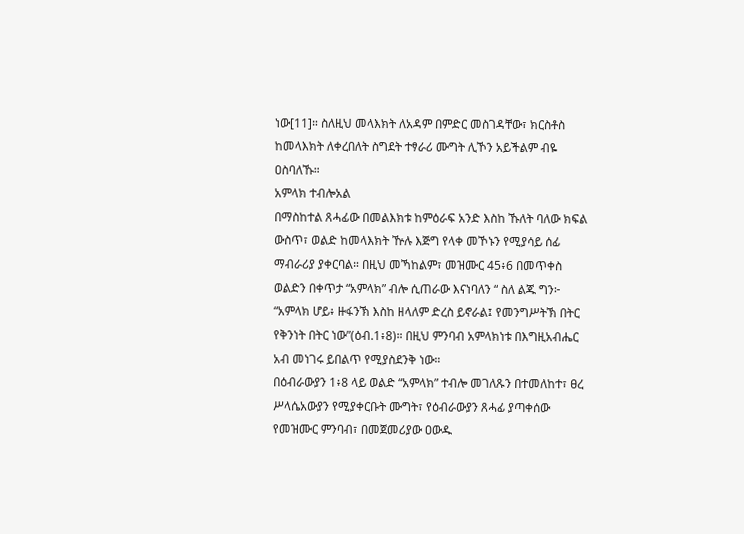ነው[11]። ስለዚህ መላእክት ለአዳም በምድር መስገዳቸው፣ ክርስቶስ ከመላእክት ለቀረበለት ስግደት ተፃራሪ ሙግት ሊኾን አይችልም ብዬ ዐስባለኹ።
አምላክ ተብሎአል
በማስከተል ጸሓፊው በመልእክቱ ከምዕራፍ አንድ እስከ ኹለት ባለው ክፍል ውስጥ፣ ወልድ ከመላእክት ዅሉ እጅግ የላቀ መኾኑን የሚያሳይ ሰፊ ማብራሪያ ያቀርባል። በዚህ መኻከልም፣ መዝሙር 45፥6 በመጥቀስ ወልድን በቀጥታ “አምላክ” ብሎ ሲጠራው እናነባለን “ ስለ ልጁ ግን፦ “አምላክ ሆይ፥ ዙፋንኽ እስከ ዘላለም ድረስ ይኖራል፤ የመንግሥትኽ በትር የቅንነት በትር ነው”(ዕብ.1፥8)። በዚህ ምንባብ አምላክነቱ በእግዚአብሔር አብ መነገሩ ይበልጥ የሚያስደንቅ ነው።
በዕብራውያን 1፥8 ላይ ወልድ “አምላክ” ተብሎ መገለጹን በተመለከተ፣ ፀረ ሥላሴአውያን የሚያቀርቡት ሙግት፣ የዕብራውያን ጸሓፊ ያጣቀሰው የመዝሙር ምንባብ፣ በመጀመሪያው ዐውዱ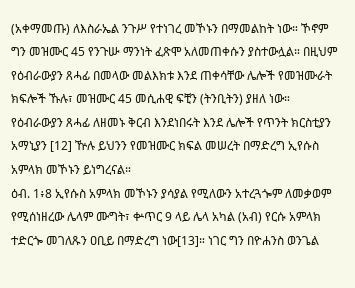(አቀማመጡ) ለእስራኤል ንጉሥ የተነገረ መኾኑን በማመልከት ነው። ኾኖም ግን መዝሙር 45 የንጉሡ ማንነት ፈጽሞ አለመጠቀሱን ያስተውሏል። በዚህም የዕብራውያን ጸሓፊ በመላው መልእክቱ እንደ ጠቀሳቸው ሌሎች የመዝሙራት ክፍሎች ኹሉ፣ መዝሙር 45 መሲሐዊ ፍቺን (ትንቢትን) ያዘለ ነው። የዕብራውያን ጸሓፊ ለዘመኑ ቅርብ እንደነበሩት እንደ ሌሎች የጥንት ክርስቲያን አማኒያን [12] ዅሉ ይህንን የመዝሙር ክፍል መሠረት በማድረግ ኢየሱስ አምላክ መኾኑን ይነግረናል።
ዕብ. 1፥8 ኢየሱስ አምላክ መኾኑን ያሳያል የሚለውን አተረጓጐም ለመቃወም የሚሰነዘረው ሌላም ሙግት፣ ቍጥር 9 ላይ ሌላ አካል (አብ) የርሱ አምላክ ተድርጐ መገለጹን ዐቢይ በማድረግ ነው[13]። ነገር ግን በዮሐንስ ወንጌል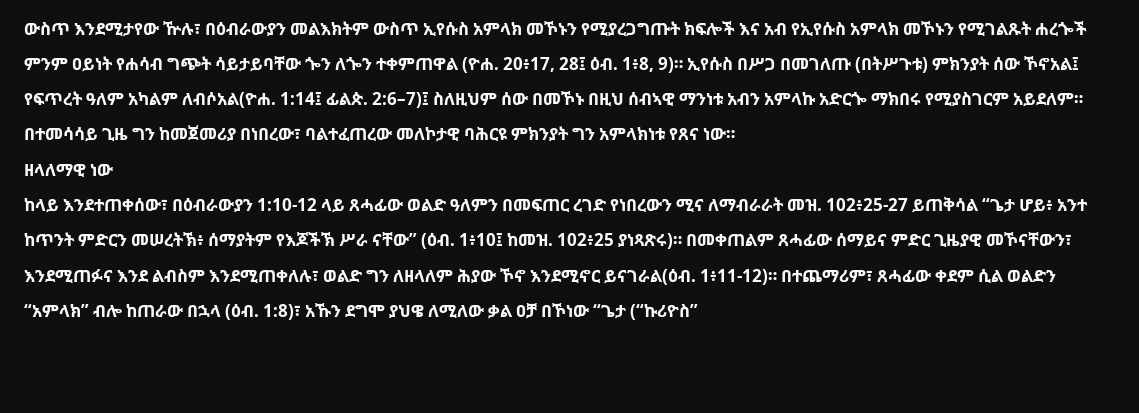ውስጥ እንደሚታየው ዅሉ፣ በዕብራውያን መልእክትም ውስጥ ኢየሱስ አምላክ መኾኑን የሚያረጋግጡት ክፍሎች እና አብ የኢየሱስ አምላክ መኾኑን የሚገልጹት ሐረጐች ምንም ዐይነት የሐሳብ ግጭት ሳይታይባቸው ጐን ለጐን ተቀምጠዋል (ዮሐ. 20፥17, 28፤ ዕብ. 1፥8, 9)። ኢየሱስ በሥጋ በመገለጡ (በትሥጉቱ) ምክንያት ሰው ኾኖአል፤ የፍጥረት ዓለም አካልም ለብሶአል(ዮሐ. 1:14፤ ፊልጵ. 2:6–7)፤ ስለዚህም ሰው በመኾኑ በዚህ ሰብኣዊ ማንነቱ አብን አምላኩ አድርጐ ማክበሩ የሚያስገርም አይደለም። በተመሳሳይ ጊዜ ግን ከመጀመሪያ በነበረው፣ ባልተፈጠረው መለኮታዊ ባሕርዩ ምክንያት ግን አምላክነቱ የጸና ነው።
ዘላለማዊ ነው
ከላይ እንደተጠቀሰው፣ በዕብራውያን 1:10-12 ላይ ጸሓፊው ወልድ ዓለምን በመፍጠር ረገድ የነበረውን ሚና ለማብራራት መዝ. 102፥25-27 ይጠቅሳል “ጌታ ሆይ፥ አንተ ከጥንት ምድርን መሠረትኽ፥ ሰማያትም የእጆችኽ ሥራ ናቸው” (ዕብ. 1፥10፤ ከመዝ. 102፥25 ያነጻጽሩ)። በመቀጠልም ጸሓፊው ሰማይና ምድር ጊዜያዊ መኾናቸውን፣ እንደሚጠፉና እንደ ልብስም እንደሚጠቀለሉ፣ ወልድ ግን ለዘላለም ሕያው ኾኖ እንደሚኖር ይናገራል(ዕብ. 1፥11-12)። በተጨማሪም፣ ጸሓፊው ቀደም ሲል ወልድን “አምላክ” ብሎ ከጠራው በኋላ (ዕብ. 1:8)፣ አኹን ደግሞ ያህዌ ለሚለው ቃል ዐቻ በኾነው “ጌታ (“ኩሪዮስ”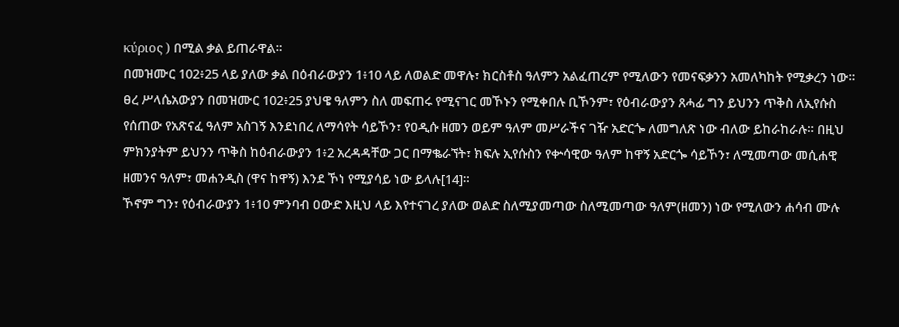κύριος ) በሚል ቃል ይጠራዋል።
በመዝሙር 102፥25 ላይ ያለው ቃል በዕብራውያን 1፥10 ላይ ለወልድ መዋሉ፣ ክርስቶስ ዓለምን አልፈጠረም የሚለውን የመናፍቃንን አመለካከት የሚቃረን ነው። ፀረ ሥላሴአውያን በመዝሙር 102፥25 ያህዌ ዓለምን ስለ መፍጠሩ የሚናገር መኾኑን የሚቀበሉ ቢኾንም፣ የዕብራውያን ጸሓፊ ግን ይህንን ጥቅስ ለኢየሱስ የሰጠው የአጽናፈ ዓለም አስገኝ እንደነበረ ለማሳየት ሳይኾን፣ የዐዲሱ ዘመን ወይም ዓለም መሥራችና ገዥ አድርጐ ለመግለጽ ነው ብለው ይከራከራሉ። በዚህ ምክንያትም ይህንን ጥቅስ ከዕብራውያን 1፥2 አረዳዳቸው ጋር በማቈራኘት፣ ክፍሉ ኢየሱስን የቍሳዊው ዓለም ከዋኝ አድርጐ ሳይኾን፣ ለሚመጣው መሲሐዊ ዘመንና ዓለም፣ መሐንዲስ (ዋና ከዋኝ) እንደ ኾነ የሚያሳይ ነው ይላሉ[14]።
ኾኖም ግን፣ የዕብራውያን 1፥10 ምንባብ ዐውድ እዚህ ላይ እየተናገረ ያለው ወልድ ስለሚያመጣው ስለሚመጣው ዓለም(ዘመን) ነው የሚለውን ሐሳብ ሙሉ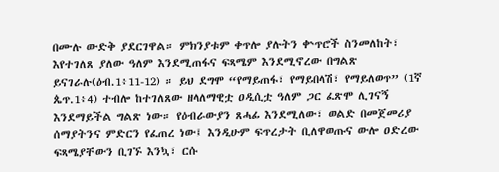በሙሉ ውድቅ ያደርገዋል። ምክንያቱም ቀጥሎ ያሉትን ቍጥሮች ስንመለከት፣ እየተገለጸ ያለው ዓለም እንደሚጠፋና ፍጻሜም እንደሚኖረው በግልጽ ይናገራሉ(ዕብ.1፥11-12) ። ይህ ደግሞ “የማይጠፋ፣ የማይበላሽ፣ የማይለወጥ” (1ኛ ጴጥ.1፥4) ተብሎ ከተገለጸው ዘላለማዊቷ ዐዲሲቷ ዓለም ጋር ፈጽሞ ሊገናኝ እንደማይችል ግልጽ ነው። የዕብራውያን ጸሓፊ እንደሚለው፣ ወልድ በመጀመሪያ ሰማያትንና ምድርን የፈጠረ ነው፤ እንዲሁም ፍጥረታት ቢለዋወጡና ውሎ ዐድረው ፍጻሜያቸውን ቢገኙ እንኳ፣ ርሱ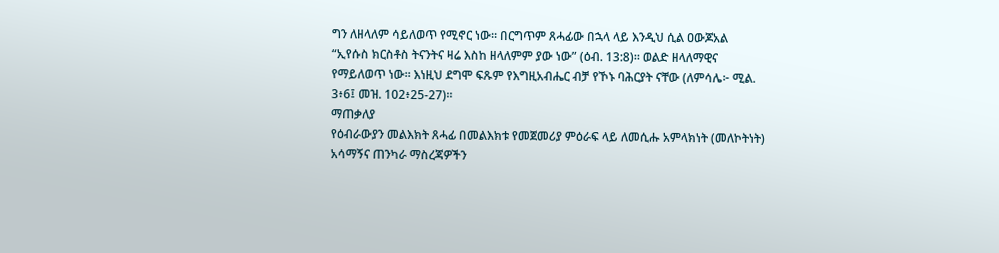ግን ለዘላለም ሳይለወጥ የሚኖር ነው። በርግጥም ጸሓፊው በኋላ ላይ እንዲህ ሲል ዐውጆአል “ኢየሱስ ክርስቶስ ትናንትና ዛሬ እስከ ዘላለምም ያው ነው” (ዕብ. 13:8)። ወልድ ዘላለማዊና የማይለወጥ ነው። እነዚህ ደግሞ ፍጹም የእግዚአብሔር ብቻ የኾኑ ባሕርያት ናቸው (ለምሳሌ፦ ሚል. 3፥6፤ መዝ. 102፥25-27)።
ማጠቃለያ
የዕብራውያን መልእክት ጸሓፊ በመልእክቱ የመጀመሪያ ምዕራፍ ላይ ለመሲሑ አምላክነት (መለኮትነት) አሳማኝና ጠንካራ ማስረጃዎችን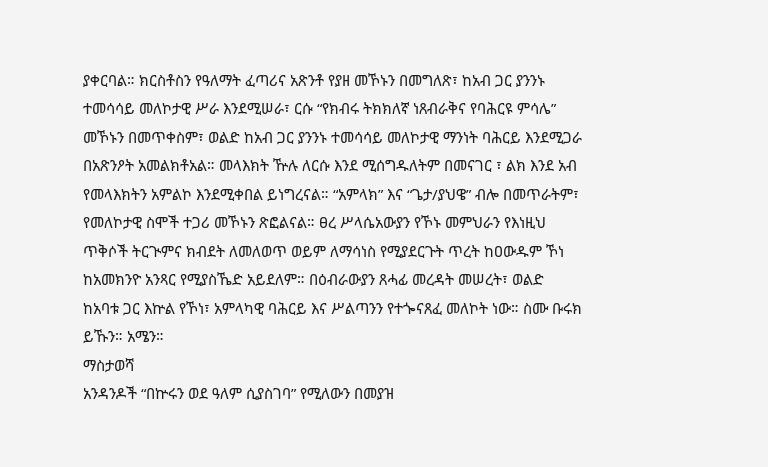ያቀርባል። ክርስቶስን የዓለማት ፈጣሪና አጽንቶ የያዘ መኾኑን በመግለጽ፣ ከአብ ጋር ያንንኑ ተመሳሳይ መለኮታዊ ሥራ እንደሚሠራ፣ ርሱ “የክብሩ ትክክለኛ ነጸብራቅና የባሕርዩ ምሳሌ” መኾኑን በመጥቀስም፣ ወልድ ከአብ ጋር ያንንኑ ተመሳሳይ መለኮታዊ ማንነት ባሕርይ እንደሚጋራ በአጽንዖት አመልክቶአል። መላእክት ዅሉ ለርሱ እንደ ሚሰግዱለትም በመናገር ፣ ልክ እንደ አብ የመላእክትን አምልኮ እንደሚቀበል ይነግረናል። “አምላክ” እና “ጌታ/ያህዌ” ብሎ በመጥራትም፣ የመለኮታዊ ስሞች ተጋሪ መኾኑን ጽፎልናል። ፀረ ሥላሴአውያን የኾኑ መምህራን የእነዚህ ጥቅሶች ትርጒምና ክብደት ለመለወጥ ወይም ለማሳነስ የሚያደርጉት ጥረት ከዐውዱም ኾነ ከአመክንዮ አንጻር የሚያስኼድ አይደለም። በዕብራውያን ጸሓፊ መረዳት መሠረት፣ ወልድ ከአባቱ ጋር እኵል የኾነ፣ አምላካዊ ባሕርይ እና ሥልጣንን የተጐናጸፈ መለኮት ነው። ስሙ ቡሩክ ይኹን። አሜን።
ማስታወሻ
አንዳንዶች “በኵሩን ወደ ዓለም ሲያስገባ” የሚለውን በመያዝ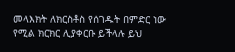መላእክት ለክርስቶስ የሰገዱት በምድር ነው የሚል ክርክር ሊያቀርቡ ይችላሉ ይህ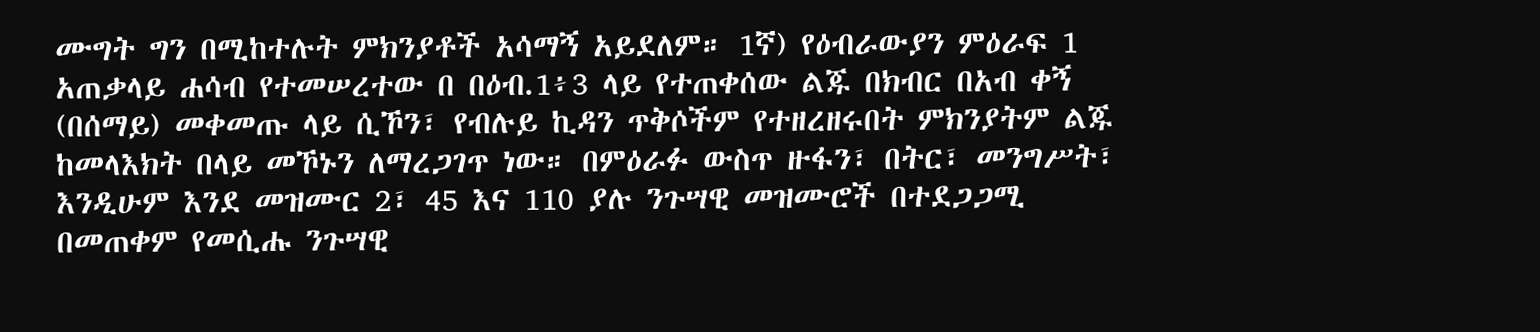ሙግት ግን በሚከተሉት ምክንያቶች አሳማኝ አይደለም። 1ኛ) የዕብራውያን ምዕራፍ 1 አጠቃላይ ሐሳብ የተመሠረተው በ በዕብ.1፥3 ላይ የተጠቀሰው ልጁ በክብር በአብ ቀኝ (በሰማይ) መቀመጡ ላይ ሲኾን፣ የብሉይ ኪዳን ጥቅሶችም የተዘረዘሩበት ምክንያትም ልጁ ከመላእክት በላይ መኾኑን ለማረጋገጥ ነው። በምዕራፉ ውስጥ ዙፋን፣ በትር፣ መንግሥት፣ እንዲሁም እንደ መዝሙር 2፣ 45 እና 110 ያሉ ንጉሣዊ መዝሙሮች በተደጋጋሚ በመጠቀም የመሲሑ ንጉሣዊ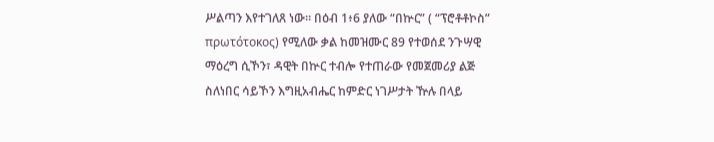ሥልጣን እየተገለጸ ነው። በዕብ 1፥6 ያለው “በኵር” ( “ፕሮቶቶኮስ” πρωτότοκος) የሚለው ቃል ከመዝሙር 89 የተወሰደ ንጉሣዊ ማዕረግ ሲኾን፣ ዳዊት በኵር ተብሎ የተጠራው የመጀመሪያ ልጅ ስለነበር ሳይኾን እግዚአብሔር ከምድር ነገሥታት ዅሉ በላይ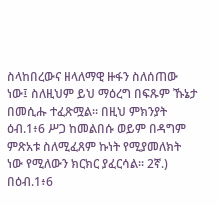ስላከበረውና ዘላለማዊ ዙፋን ስለሰጠው ነው፤ ስለዚህም ይህ ማዕረግ በፍጹም ኹኔታ በመሲሑ ተፈጽሟል። በዚህ ምክንያት ዕብ.1፥6 ሥጋ ከመልበሱ ወይም በዳግም ምጽአቱ ስለሚፈጸም ኩነት የሚያመለክት ነው የሚለውን ክርክር ያፈርሳል። 2ኛ.) በዕብ.1፥6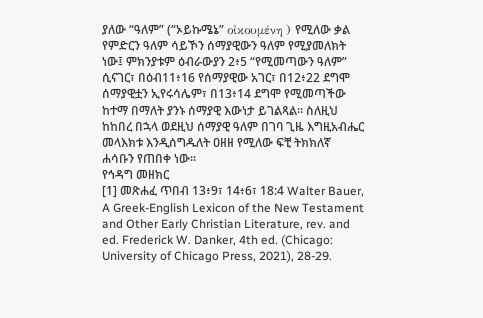ያለው “ዓለም” (“ኦይኩሜኔ” οἰκουμένη ) የሚለው ቃል የምድርን ዓለም ሳይኾን ሰማያዊውን ዓለም የሚያመለክት ነው፤ ምክንያቱም ዕብራውያን 2፥5 “የሚመጣውን ዓለም” ሲናገር፣ በዕብ11፥16 የሰማያዊው አገር፣ በ12፥22 ደግሞ ሰማያዊቷን ኢየሩሳሌም፣ በ13፥14 ደግሞ የሚመጣችው ከተማ በማለት ያንኑ ሰማያዊ እውነታ ይገልጻል። ስለዚህ ከከበረ በኋላ ወደዚህ ሰማያዊ ዓለም በገባ ጊዜ እግዚአብሔር መላእክቱ እንዲሰግዱለት ዐዘዘ የሚለው ፍቺ ትክክለኛ ሐሳቡን የጠበቀ ነው።
የኅዳግ መዘክር
[1] መጽሐፈ ጥበብ 13፥9፣ 14፥6፣ 18:4 Walter Bauer, A Greek-English Lexicon of the New Testament and Other Early Christian Literature, rev. and ed. Frederick W. Danker, 4th ed. (Chicago: University of Chicago Press, 2021), 28-29.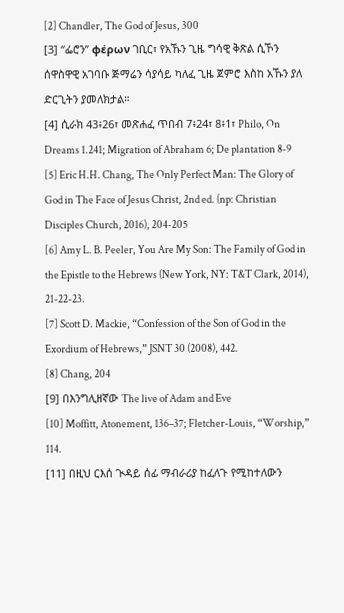[2] Chandler, The God of Jesus, 300
[3] “ፌሮን” φέρων ገቢር፣ የአኹን ጊዜ ግሳዊ ቅጽል ሲኾን ሰዋስዋዊ አገባቡ ጅማሬን ሳያሳይ ካለፈ ጊዜ ጀምሮ እስከ አኹን ያለ ድርጊትን ያመለክታል።
[4] ሲራክ 43፥26፣ መጽሐፈ ጥበብ 7፥24፣ 8፥1፣ Philo, On Dreams 1.241; Migration of Abraham 6; De plantation 8-9
[5] Eric H.H. Chang, The Only Perfect Man: The Glory of God in The Face of Jesus Christ, 2nd ed. (np: Christian Disciples Church, 2016), 204-205
[6] Amy L. B. Peeler, You Are My Son: The Family of God in the Epistle to the Hebrews (New York, NY: T&T Clark, 2014), 21-22-23.
[7] Scott D. Mackie, “Confession of the Son of God in the Exordium of Hebrews,” JSNT 30 (2008), 442.
[8] Chang, 204
[9] በእንግሊዘኛው The live of Adam and Eve
[10] Moffitt, Atonement, 136–37; Fletcher-Louis, “Worship,” 114.
[11] በዚህ ርእሰ ጒዳይ ሰፊ ማብራሪያ ከፈለጉ የሚከተለውን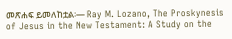መጽሐፍ ይመለከቷል፡— Ray M. Lozano, The Proskynesis of Jesus in the New Testament: A Study on the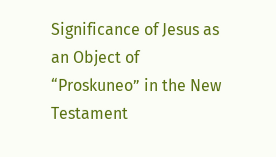Significance of Jesus as an Object of “Proskuneo” in the New Testament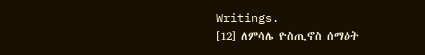Writings.
[12] ለምሳሌ ዮስጢኖስ ሰማዕት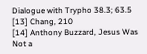Dialogue with Trypho 38.3; 63.5
[13] Chang, 210
[14] Anthony Buzzard, Jesus Was Not a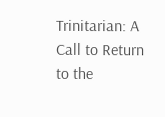Trinitarian: A Call to Return to the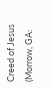Creed of Jesus (Morrow, GA: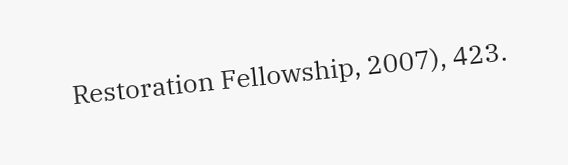Restoration Fellowship, 2007), 423.